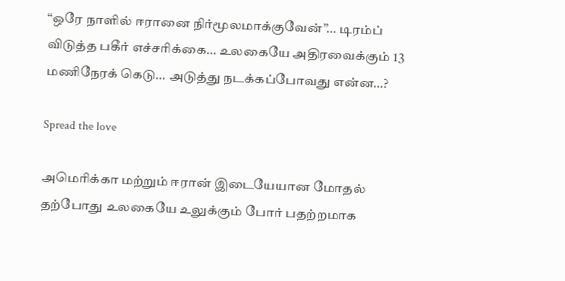“ஒரே நாளில் ஈரானை நிர்மூலமாக்குவேன்”… டிரம்ப் விடுத்த பகீர் எச்சரிக்கை… உலகையே அதிரவைக்கும் 13 மணிநேரக் கெடு… அடுத்து நடக்கப்போவது என்ன…?

Spread the love

அமெரிக்கா மற்றும் ஈரான் இடையேயான மோதல் தற்போது உலகையே உலுக்கும் போர் பதற்றமாக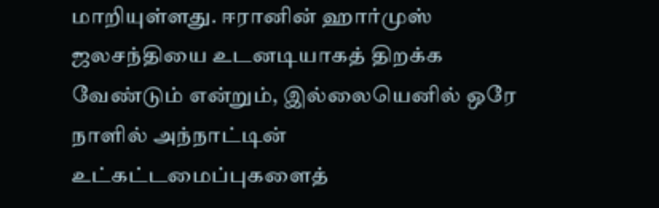மாறியுள்ளது. ஈரானின் ஹார்முஸ் ஜலசந்தியை உடனடியாகத் திறக்க வேண்டும் என்றும், இல்லையெனில் ஒரே நாளில் அந்நாட்டின் உட்கட்டமைப்புகளைத்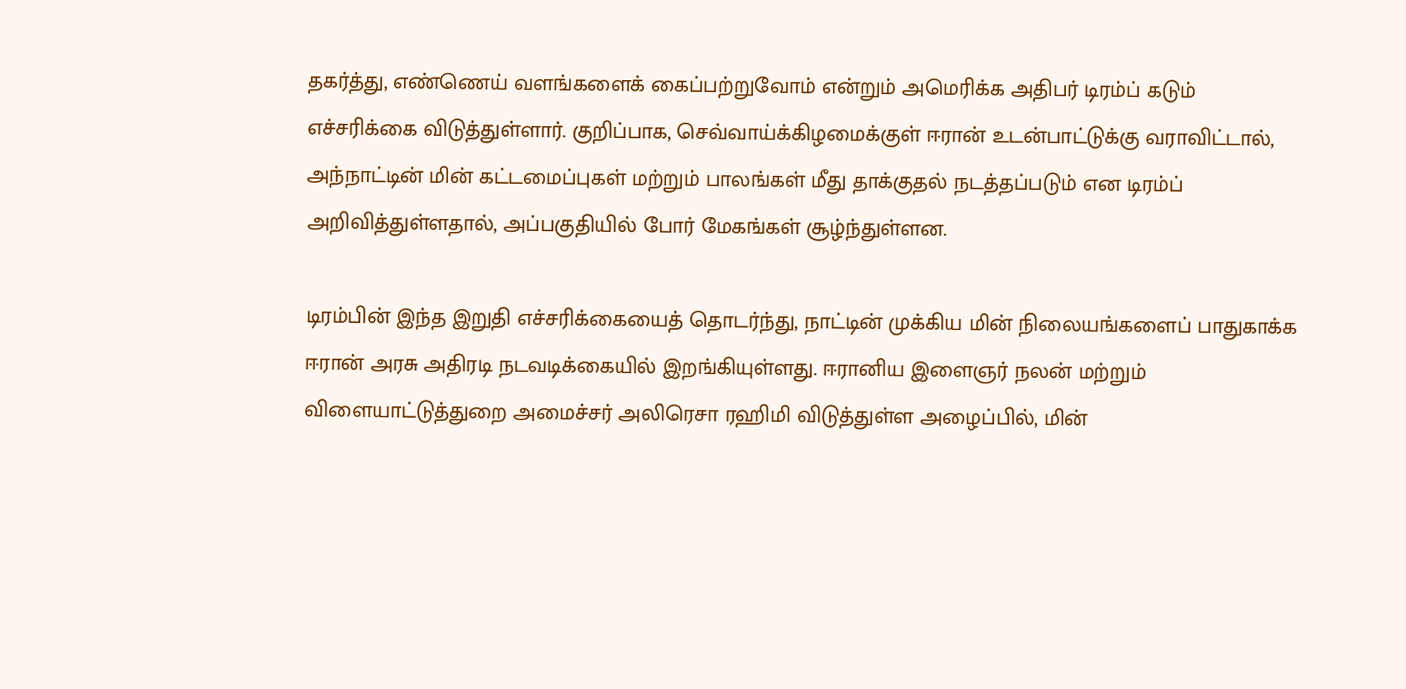தகர்த்து, எண்ணெய் வளங்களைக் கைப்பற்றுவோம் என்றும் அமெரிக்க அதிபர் டிரம்ப் கடும் எச்சரிக்கை விடுத்துள்ளார். குறிப்பாக, செவ்வாய்க்கிழமைக்குள் ஈரான் உடன்பாட்டுக்கு வராவிட்டால், அந்நாட்டின் மின் கட்டமைப்புகள் மற்றும் பாலங்கள் மீது தாக்குதல் நடத்தப்படும் என டிரம்ப் அறிவித்துள்ளதால், அப்பகுதியில் போர் மேகங்கள் சூழ்ந்துள்ளன.

டிரம்பின் இந்த இறுதி எச்சரிக்கையைத் தொடர்ந்து, நாட்டின் முக்கிய மின் நிலையங்களைப் பாதுகாக்க ஈரான் அரசு அதிரடி நடவடிக்கையில் இறங்கியுள்ளது. ஈரானிய இளைஞர் நலன் மற்றும் விளையாட்டுத்துறை அமைச்சர் அலிரெசா ரஹிமி விடுத்துள்ள அழைப்பில், மின்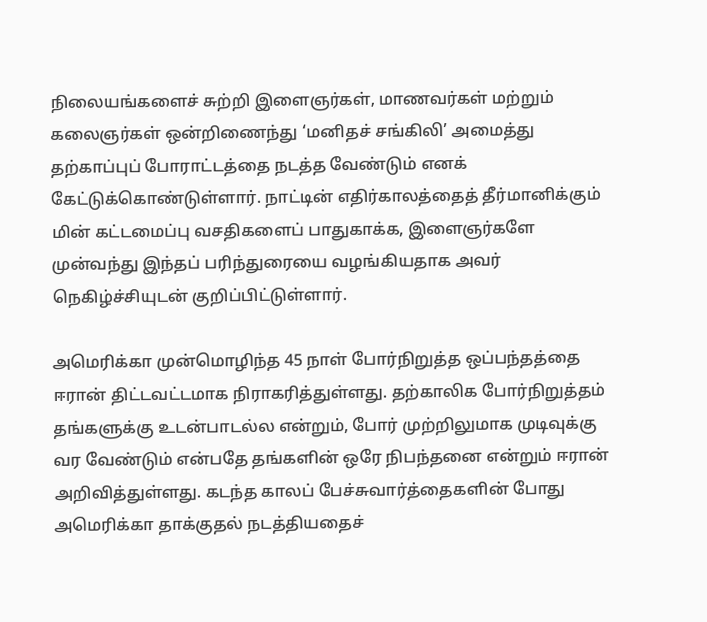நிலையங்களைச் சுற்றி இளைஞர்கள், மாணவர்கள் மற்றும் கலைஞர்கள் ஒன்றிணைந்து ‘மனிதச் சங்கிலி’ அமைத்து தற்காப்புப் போராட்டத்தை நடத்த வேண்டும் எனக் கேட்டுக்கொண்டுள்ளார். நாட்டின் எதிர்காலத்தைத் தீர்மானிக்கும் மின் கட்டமைப்பு வசதிகளைப் பாதுகாக்க, இளைஞர்களே முன்வந்து இந்தப் பரிந்துரையை வழங்கியதாக அவர் நெகிழ்ச்சியுடன் குறிப்பிட்டுள்ளார்.

அமெரிக்கா முன்மொழிந்த 45 நாள் போர்நிறுத்த ஒப்பந்தத்தை ஈரான் திட்டவட்டமாக நிராகரித்துள்ளது. தற்காலிக போர்நிறுத்தம் தங்களுக்கு உடன்பாடல்ல என்றும், போர் முற்றிலுமாக முடிவுக்கு வர வேண்டும் என்பதே தங்களின் ஒரே நிபந்தனை என்றும் ஈரான் அறிவித்துள்ளது. கடந்த காலப் பேச்சுவார்த்தைகளின் போது அமெரிக்கா தாக்குதல் நடத்தியதைச்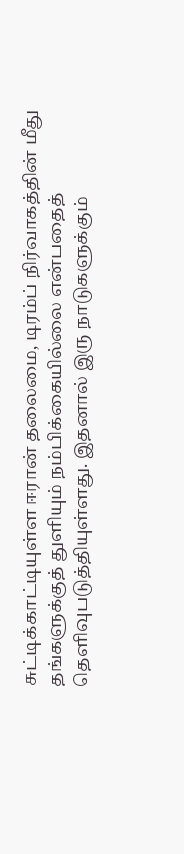சுட்டிக்காட்டியுள்ள ஈரான் தலைமை, டிரம்ப் நிர்வாகத்தின் மீது தங்களுக்குத் துளியும் நம்பிக்கையில்லை என்பதைத் தெளிவுபடுத்தியுள்ளது. இதனால் இரு நாடுகளுக்கும்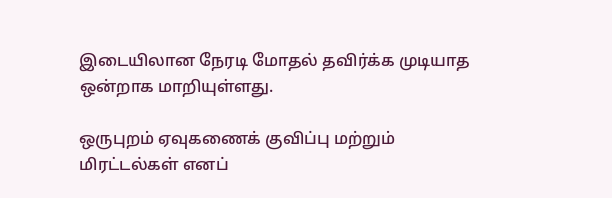இடையிலான நேரடி மோதல் தவிர்க்க முடியாத ஒன்றாக மாறியுள்ளது.

ஒருபுறம் ஏவுகணைக் குவிப்பு மற்றும் மிரட்டல்கள் எனப்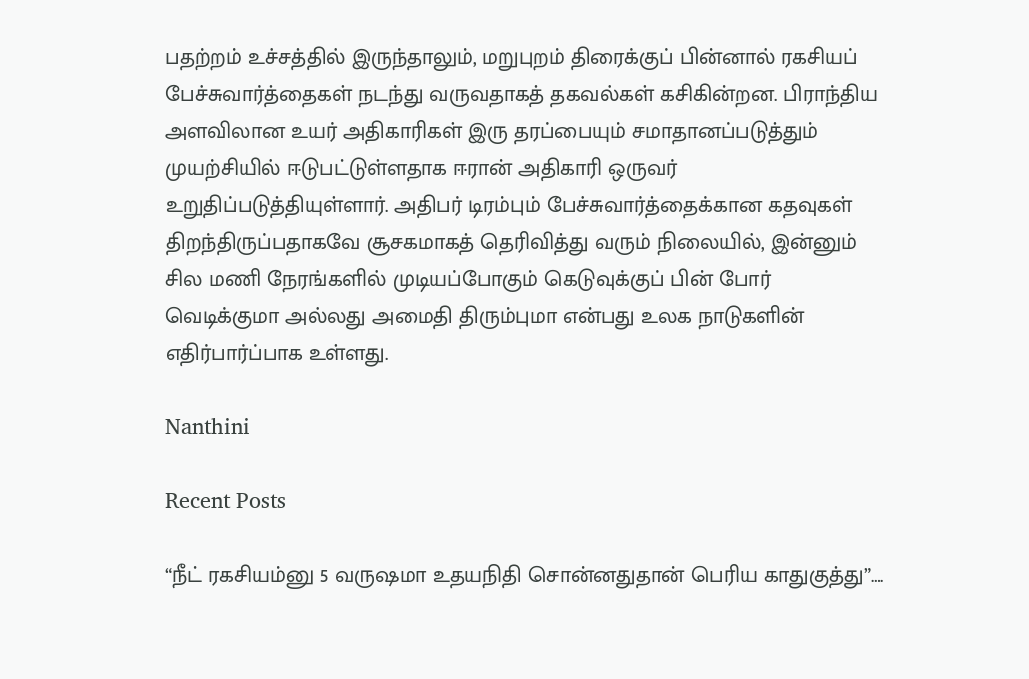பதற்றம் உச்சத்தில் இருந்தாலும், மறுபுறம் திரைக்குப் பின்னால் ரகசியப் பேச்சுவார்த்தைகள் நடந்து வருவதாகத் தகவல்கள் கசிகின்றன. பிராந்திய அளவிலான உயர் அதிகாரிகள் இரு தரப்பையும் சமாதானப்படுத்தும் முயற்சியில் ஈடுபட்டுள்ளதாக ஈரான் அதிகாரி ஒருவர் உறுதிப்படுத்தியுள்ளார். அதிபர் டிரம்பும் பேச்சுவார்த்தைக்கான கதவுகள் திறந்திருப்பதாகவே சூசகமாகத் தெரிவித்து வரும் நிலையில், இன்னும் சில மணி நேரங்களில் முடியப்போகும் கெடுவுக்குப் பின் போர் வெடிக்குமா அல்லது அமைதி திரும்புமா என்பது உலக நாடுகளின் எதிர்பார்ப்பாக உள்ளது.

Nanthini

Recent Posts

“நீட் ரகசியம்னு 5 வருஷமா உதயநிதி சொன்னதுதான் பெரிய காதுகுத்து”….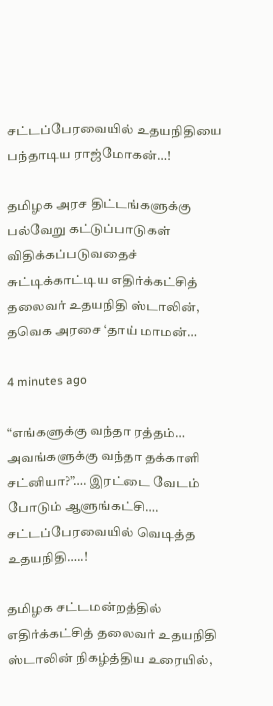சட்டப்பேரவையில் உதயநிதியை பந்தாடிய ராஜ்மோகன்…!

தமிழக அரச திட்டங்களுக்கு பல்வேறு கட்டுப்பாடுகள் விதிக்கப்படுவதைச் சுட்டிக்காட்டிய எதிர்க்கட்சித் தலைவர் உதயநிதி ஸ்டாலின், தவெக அரசை ‘தாய் மாமன்…

4 minutes ago

“எங்களுக்கு வந்தா ரத்தம்… அவங்களுக்கு வந்தா தக்காளி சட்னியா?”…. இரட்டை வேடம் போடும் ஆளுங்கட்சி…. சட்டப்பேரவையில் வெடித்த உதயநிதி…..!

தமிழக சட்டமன்றத்தில் எதிர்க்கட்சித் தலைவர் உதயநிதி ஸ்டாலின் நிகழ்த்திய உரையில்,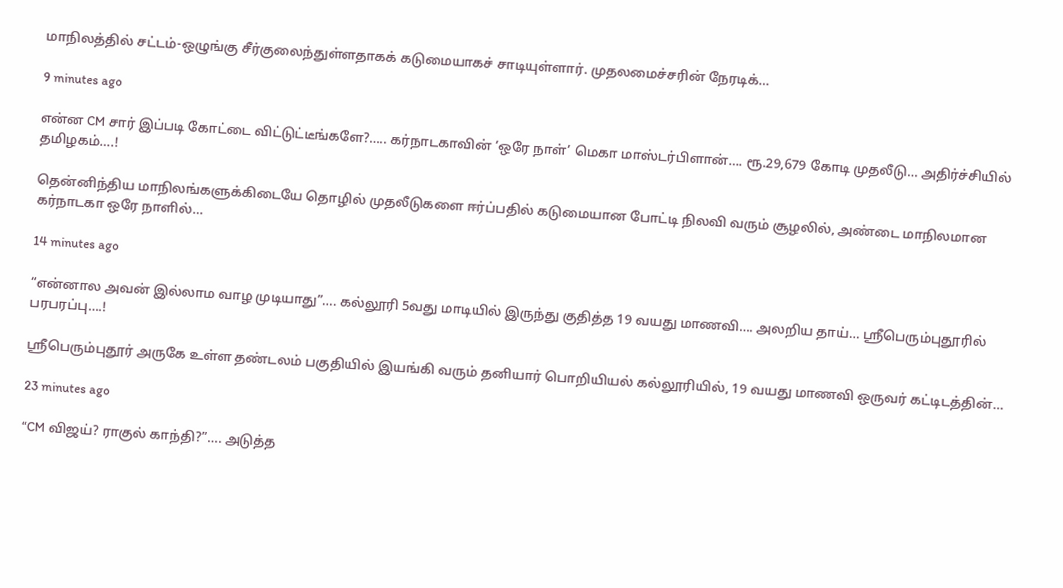மாநிலத்தில் சட்டம்-ஒழுங்கு சீர்குலைந்துள்ளதாகக் கடுமையாகச் சாடியுள்ளார். முதலமைச்சரின் நேரடிக்…

9 minutes ago

என்ன CM சார் இப்படி கோட்டை விட்டுட்டீங்களே?….. கர்நாடகாவின் ‘ஒரே நாள்’ மெகா மாஸ்டர்பிளான்…. ரூ.29,679 கோடி முதலீடு… அதிர்ச்சியில் தமிழகம்….!

தென்னிந்திய மாநிலங்களுக்கிடையே தொழில் முதலீடுகளை ஈர்ப்பதில் கடுமையான போட்டி நிலவி வரும் சூழலில், அண்டை மாநிலமான கர்நாடகா ஒரே நாளில்…

14 minutes ago

“என்னால அவன் இல்லாம வாழ முடியாது”…. கல்லூரி 5வது மாடியில் இருந்து குதித்த 19 வயது மாணவி…. அலறிய தாய்… ஸ்ரீபெரும்புதூரில் பரபரப்பு….!

ஸ்ரீபெரும்புதூர் அருகே உள்ள தண்டலம் பகுதியில் இயங்கி வரும் தனியார் பொறியியல் கல்லூரியில், 19 வயது மாணவி ஒருவர் கட்டிடத்தின்…

23 minutes ago

“CM விஜய்? ராகுல் காந்தி?”…. அடுத்த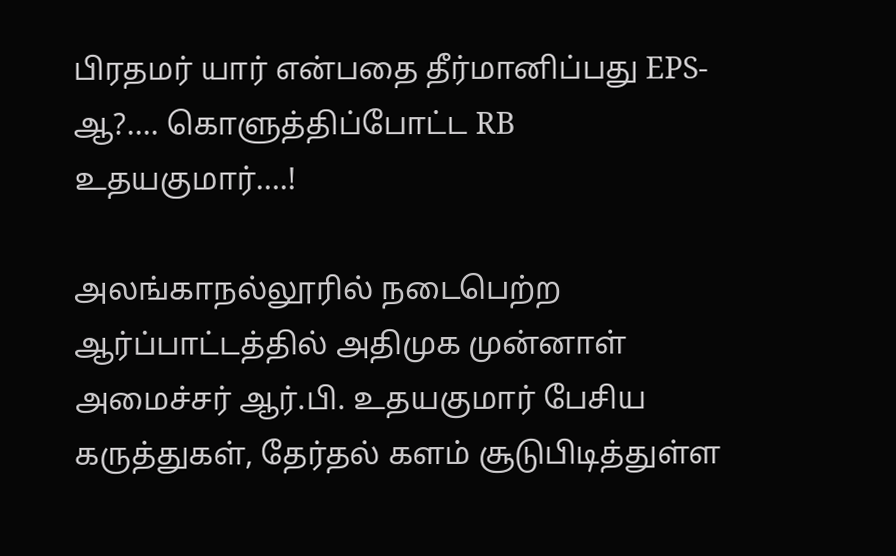பிரதமர் யார் என்பதை தீர்மானிப்பது EPS-ஆ?…. கொளுத்திப்போட்ட RB உதயகுமார்….!

அலங்காநல்லூரில் நடைபெற்ற ஆர்ப்பாட்டத்தில் அதிமுக முன்னாள் அமைச்சர் ஆர்.பி. உதயகுமார் பேசிய கருத்துகள், தேர்தல் களம் சூடுபிடித்துள்ள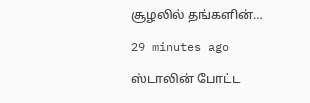சூழலில் தங்களின்…

29 minutes ago

ஸ்டாலின் போட்ட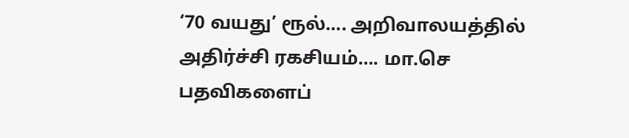‘70 வயது’ ரூல்…. அறிவாலயத்தில் அதிர்ச்சி ரகசியம்…. மா.செ பதவிகளைப்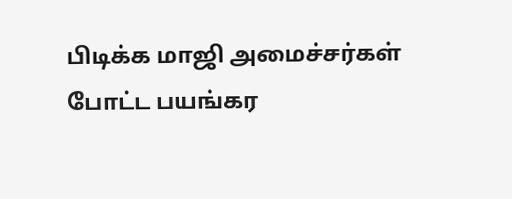பிடிக்க மாஜி அமைச்சர்கள் போட்ட பயங்கர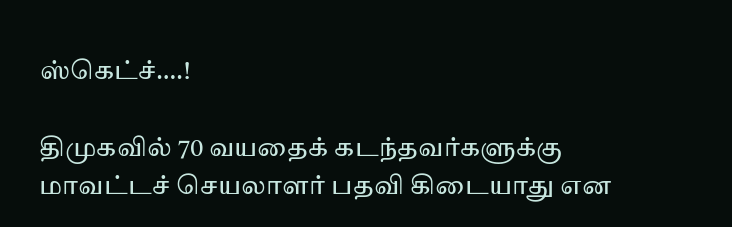ஸ்கெட்ச்….!

திமுகவில் 70 வயதைக் கடந்தவர்களுக்கு மாவட்டச் செயலாளர் பதவி கிடையாது என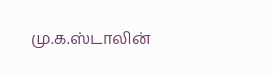மு.க.ஸ்டாலின்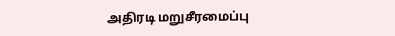அதிரடி மறுசீரமைப்பு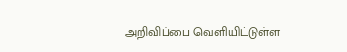அறிவிப்பை வெளியிட்டுள்ள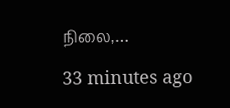நிலை,…

33 minutes ago